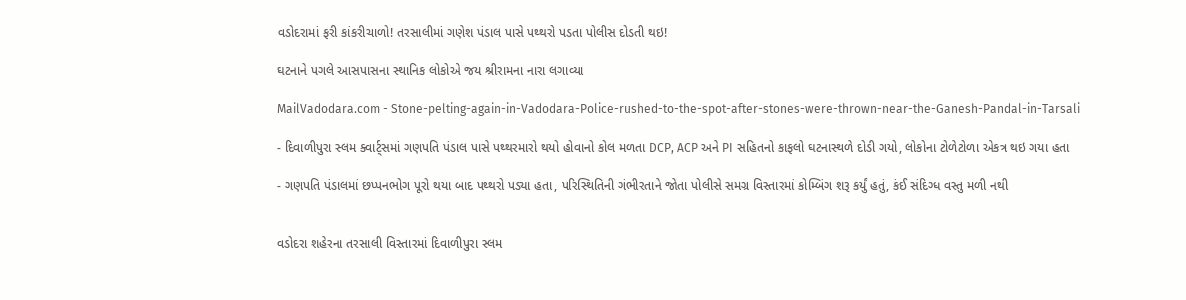વડોદરામાં ફરી કાંકરીચાળો! તરસાલીમાં ગણેશ પંડાલ પાસે પથ્થરો પડતા પોલીસ દોડતી થઇ!

ઘટનાને પગલે આસપાસના સ્થાનિક લોકોએ જય શ્રીરામના નારા લગાવ્યા

MailVadodara.com - Stone-pelting-again-in-Vadodara-Police-rushed-to-the-spot-after-stones-were-thrown-near-the-Ganesh-Pandal-in-Tarsali

- દિવાળીપુરા સ્લમ ક્વાર્ટ્સમાં ગણપતિ પંડાલ પાસે પથ્થરમારો થયો હોવાનો કોલ મળતા DCP, ACP અને PI સહિતનો કાફલો ઘટનાસ્થળે દોડી ગયો, લોકોના ટોળેટોળા એકત્ર થઇ ગયા હતા

- ગણપતિ પંડાલમાં છપ્પનભોગ પૂરો થયા બાદ પથ્થરો પડ્યા હતા, પરિસ્થિતિની ગંભીરતાને જોતા પોલીસે સમગ્ર વિસ્તારમાં કોમ્બિંગ શરૂ કર્યું હતું, કંઈ સંદિગ્ધ વસ્તુ મળી નથી


વડોદરા શહેરના તરસાલી વિસ્તારમાં દિવાળીપુરા સ્લમ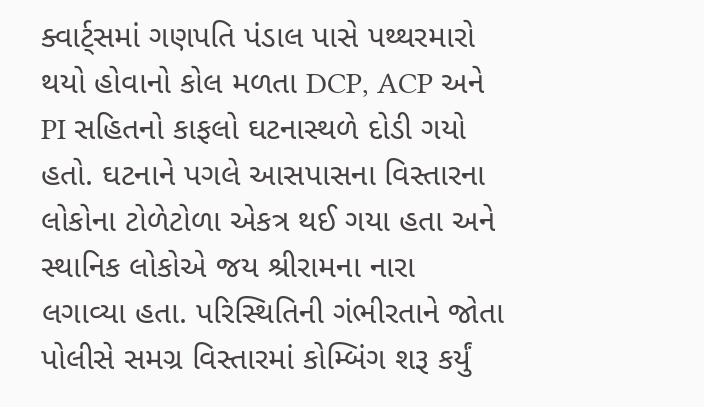ક્વાર્ટ્સમાં ગણપતિ પંડાલ પાસે પથ્થરમારો થયો હોવાનો કોલ મળતા DCP, ACP અને PI સહિતનો કાફલો ઘટનાસ્થળે દોડી ગયો હતો. ઘટનાને પગલે આસપાસના વિસ્તારના લોકોના ટોળેટોળા એકત્ર થઈ ગયા હતા અને સ્થાનિક લોકોએ જય શ્રીરામના નારા લગાવ્યા હતા. પરિસ્થિતિની ગંભીરતાને જોતા પોલીસે સમગ્ર વિસ્તારમાં કોમ્બિંગ શરૂ કર્યું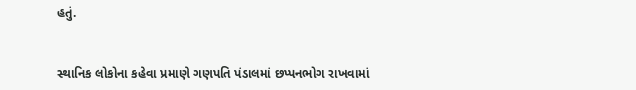હતું.


સ્થાનિક લોકોના કહેવા પ્રમાણે ગણપતિ પંડાલમાં છપ્પનભોગ રાખવામાં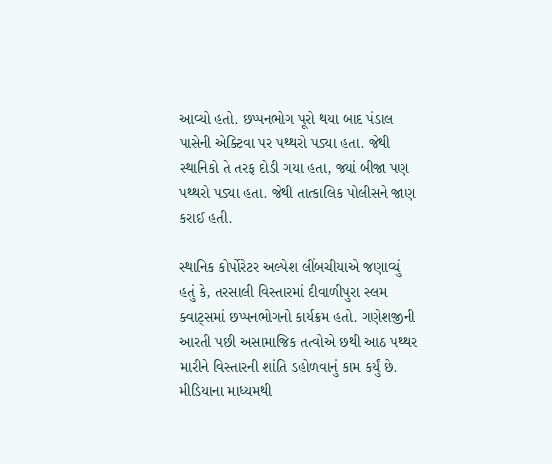આવ્યો હતો. છપ્પનભોગ પૂરો થયા બાદ પંડાલ પાસેની એક્ટિવા પર પથ્થરો પડ્યા હતા. જેથી સ્થાનિકો તે તરફ દોડી ગયા હતા, જ્યાં બીજા પણ પથ્થરો પડ્યા હતા. જેથી તાત્કાલિક પોલીસને જાણ કરાઈ હતી.

સ્થાનિક કોર્પોરેટર અલ્પેશ લીંબચીયાએ જણાવ્યું હતું કે, તરસાલી વિસ્તારમાં દીવાળીપુરા સ્લમ ક્વાટ્સમાં છપ્પનભોગનો કાર્યક્રમ હતો. ગણેશજીની આરતી પછી અસામાજિક તત્વોએ છથી આઠ પથ્થર મારીને વિસ્તારની શાંતિ ડહોળવાનું કામ કર્યું છે. મીડિયાના માધ્યમથી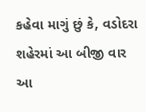કહેવા માગું છું કે, વડોદરા શહેરમાં આ બીજી વાર આ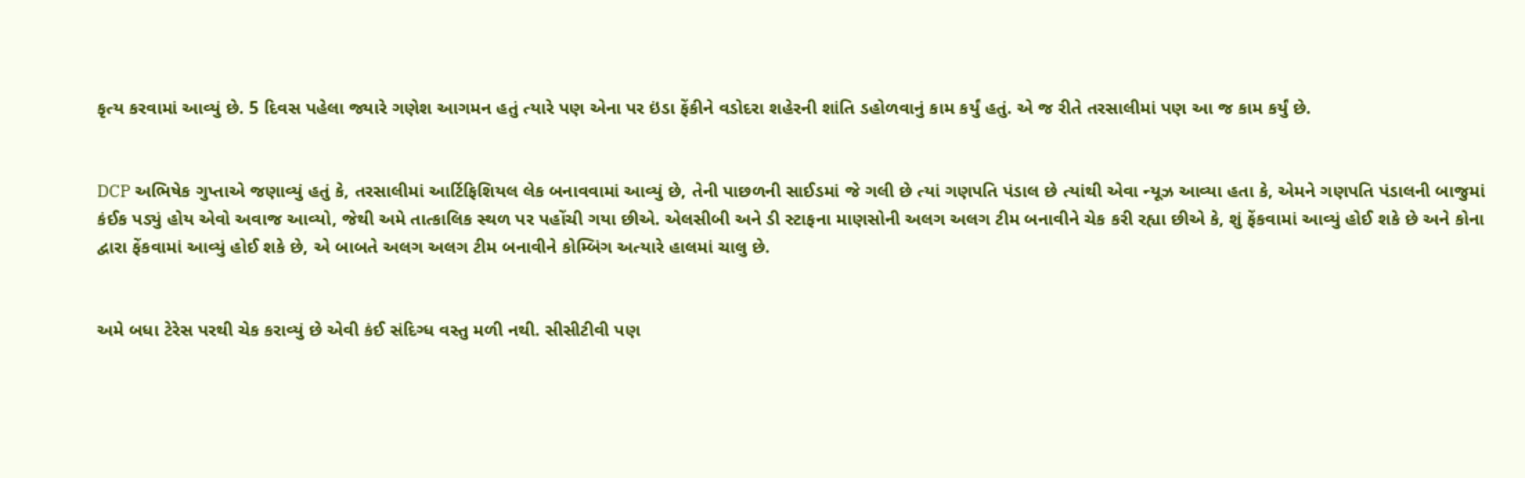કૃત્ય કરવામાં આવ્યું છે. 5 દિવસ પહેલા જ્યારે ગણેશ આગમન હતું ત્યારે પણ એના પર ઇંડા ફેંકીને વડોદરા શહેરની શાંતિ ડહોળવાનું કામ કર્યું હતું. એ જ રીતે તરસાલીમાં પણ આ જ કામ કર્યું છે.


DCP અભિષેક ગુપ્તાએ જણાવ્યું હતું કે, તરસાલીમાં આર્ટિફિશિયલ લેક બનાવવામાં આવ્યું છે, તેની પાછળની સાઈડમાં જે ગલી છે ત્યાં ગણપતિ પંડાલ છે ત્યાંથી એવા ન્યૂઝ આવ્યા હતા કે, એમને ગણપતિ પંડાલની બાજુમાં કંઈક પડ્યું હોય એવો અવાજ આવ્યો, જેથી અમે તાત્કાલિક સ્થળ પર પહોંચી ગયા છીએ. એલસીબી અને ડી સ્ટાફના માણસોની અલગ અલગ ટીમ બનાવીને ચેક કરી રહ્યા છીએ કે, શું ફેંકવામાં આવ્યું હોઈ શકે છે અને કોના દ્વારા ફેંકવામાં આવ્યું હોઈ શકે છે, એ બાબતે અલગ અલગ ટીમ બનાવીને કોમ્બિંગ અત્યારે હાલમાં ચાલુ છે.


અમે બધા ટેરેસ પરથી ચેક કરાવ્યું છે એવી કંઈ સંદિગ્ધ વસ્તુ મળી નથી. સીસીટીવી પણ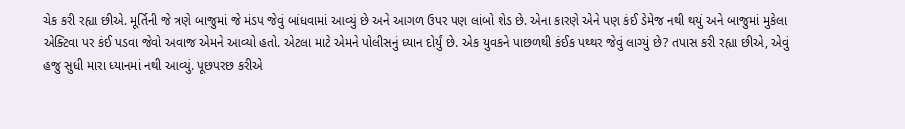ચેક કરી રહ્યા છીએ. મૂર્તિની જે ત્રણે બાજુમાં જે મંડપ જેવું બાંધવામાં આવ્યું છે અને આગળ ઉપર પણ લાંબો શેડ છે. એના કારણે એને પણ કંઈ ડેમેજ નથી થયું અને બાજુમાં મુકેલા એક્ટિવા પર કંઈ પડવા જેવો અવાજ એમને આવ્યો હતો. એટલા માટે એમને પોલીસનું ધ્યાન દોર્યું છે. એક યુવકને પાછળથી કંઈક પથ્થર જેવું લાગ્યું છે? તપાસ કરી રહ્યા છીએ, એવું હજુ સુધી મારા ધ્યાનમાં નથી આવ્યું. પૂછપરછ કરીએ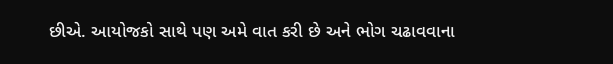છીએ. આયોજકો સાથે પણ અમે વાત કરી છે અને ભોગ ચઢાવવાના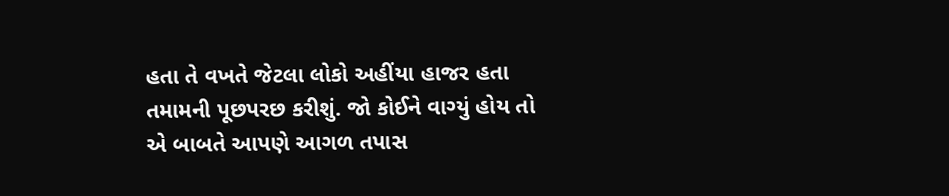હતા તે વખતે જેટલા લોકો અહીંયા હાજર હતા તમામની પૂછપરછ કરીશું. જો કોઈને વાગ્યું હોય તો એ બાબતે આપણે આગળ તપાસ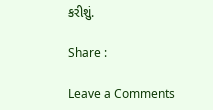કરીશું.

Share :

Leave a Comments